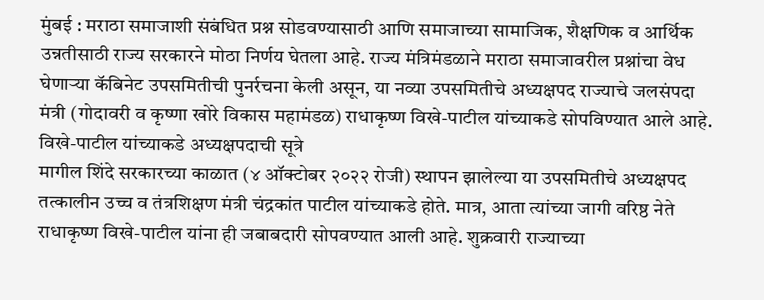मुंबई : मराठा समाजाशी संबंधित प्रश्न सोडवण्यासाठी आणि समाजाच्या सामाजिक, शैक्षणिक व आर्थिक उन्नतीसाठी राज्य सरकारने मोठा निर्णय घेतला आहे. राज्य मंत्रिमंडळाने मराठा समाजावरील प्रश्नांचा वेध घेणाऱ्या कॅबिनेट उपसमितीची पुनर्रचना केली असून, या नव्या उपसमितीचे अध्यक्षपद राज्याचे जलसंपदा मंत्री (गोदावरी व कृष्णा खोरे विकास महामंडळ) राधाकृष्ण विखे-पाटील यांच्याकडे सोपविण्यात आले आहे.
विखे-पाटील यांच्याकडे अध्यक्षपदाची सूत्रे
मागील शिंदे सरकारच्या काळात (४ ऑक्टोबर २०२२ रोजी) स्थापन झालेल्या या उपसमितीचे अध्यक्षपद तत्कालीन उच्च व तंत्रशिक्षण मंत्री चंद्रकांत पाटील यांच्याकडे होते. मात्र, आता त्यांच्या जागी वरिष्ठ नेते राधाकृष्ण विखे-पाटील यांना ही जबाबदारी सोपवण्यात आली आहे. शुक्रवारी राज्याच्या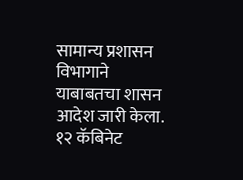सामान्य प्रशासन विभागाने याबाबतचा शासन आदेश जारी केला.
१२ कॅबिनेट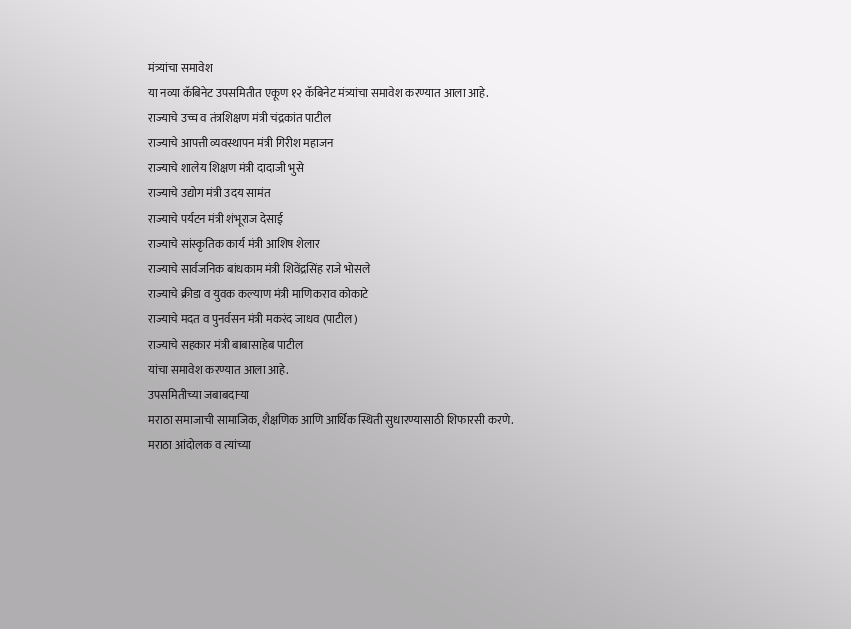मंत्र्यांचा समावेश
या नव्या कॅबिनेट उपसमितीत एकूण १२ कॅबिनेट मंत्र्यांचा समावेश करण्यात आला आहे.
राज्याचे उच्च व तंत्रशिक्षण मंत्री चंद्रकांत पाटील
राज्याचे आपत्ती व्यवस्थापन मंत्री गिरीश महाजन
राज्याचे शालेय शिक्षण मंत्री दादाजी भुसे
राज्याचे उद्योग मंत्री उदय सामंत
राज्याचे पर्यटन मंत्री शंभूराज देसाई
राज्याचे सांस्कृतिक कार्य मंत्री आशिष शेलार
राज्याचे सार्वजनिक बांधकाम मंत्री शिवेंद्रसिंह राजे भोसले
राज्याचे क्रीडा व युवक कल्याण मंत्री माणिकराव कोकाटे
राज्याचे मदत व पुनर्वसन मंत्री मकरंद जाधव (पाटील)
राज्याचे सहकार मंत्री बाबासाहेब पाटील
यांचा समावेश करण्यात आला आहे.
उपसमितीच्या जबाबदाऱ्या
मराठा समाजाची सामाजिक, शैक्षणिक आणि आर्थिक स्थिती सुधारण्यासाठी शिफारसी करणे.
मराठा आंदोलक व त्यांच्या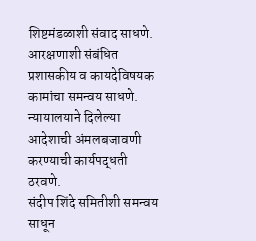शिष्टमंडळाशी संवाद साधणे.
आरक्षणाशी संबंधित प्रशासकीय व कायदेविषयक कामांचा समन्वय साधणे.
न्यायालयाने दिलेल्या आदेशाची अंमलबजावणी करण्याची कार्यपद्धती ठरवणे.
संदीप शिंदे समितीशी समन्वय साधून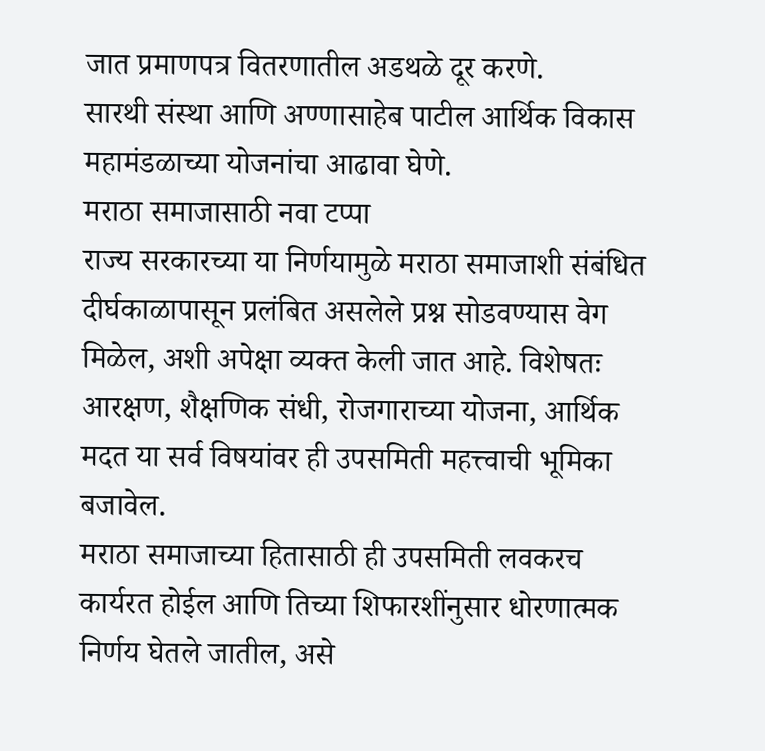जात प्रमाणपत्र वितरणातील अडथळे दूर करणे.
सारथी संस्था आणि अण्णासाहेब पाटील आर्थिक विकास महामंडळाच्या योजनांचा आढावा घेणे.
मराठा समाजासाठी नवा टप्पा
राज्य सरकारच्या या निर्णयामुळे मराठा समाजाशी संबंधित दीर्घकाळापासून प्रलंबित असलेले प्रश्न सोडवण्यास वेग मिळेल, अशी अपेक्षा व्यक्त केली जात आहे. विशेषतः आरक्षण, शैक्षणिक संधी, रोजगाराच्या योजना, आर्थिक मदत या सर्व विषयांवर ही उपसमिती महत्त्वाची भूमिका बजावेल.
मराठा समाजाच्या हितासाठी ही उपसमिती लवकरच कार्यरत होईल आणि तिच्या शिफारशींनुसार धोरणात्मक निर्णय घेतले जातील, असे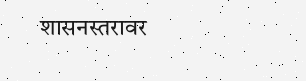शासनस्तरावर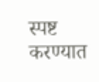स्पष्ट करण्यात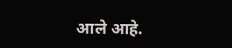आले आहे.